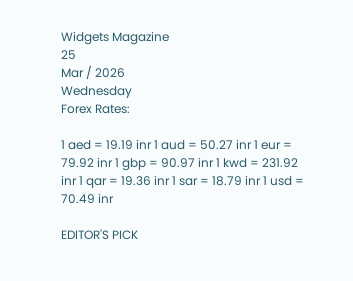Widgets Magazine
25
Mar / 2026
Wednesday
Forex Rates:

1 aed = 19.19 inr 1 aud = 50.27 inr 1 eur = 79.92 inr 1 gbp = 90.97 inr 1 kwd = 231.92 inr 1 qar = 19.36 inr 1 sar = 18.79 inr 1 usd = 70.49 inr

EDITOR'S PICK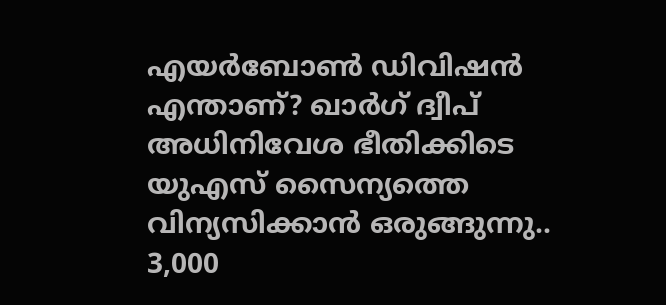എയർബോൺ ഡിവിഷൻ എന്താണ്? ഖാർഗ് ദ്വീപ് അധിനിവേശ ഭീതിക്കിടെ യുഎസ് സൈന്യത്തെ വിന്യസിക്കാൻ ഒരുങ്ങുന്നു.. 3,000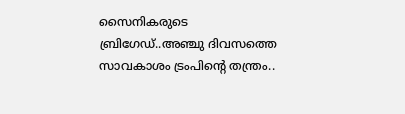സൈനികരുടെ ബ്രിഗേഡ്..അഞ്ചു ദിവസത്തെ സാവകാശം ട്രംപിന്റെ തന്ത്രം..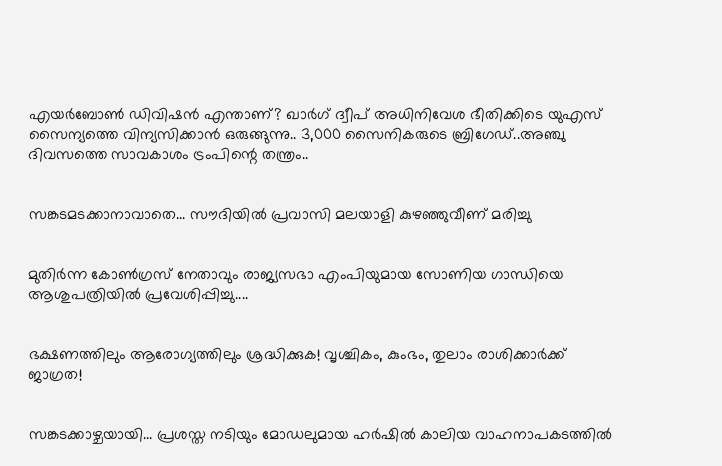എയർബോൺ ഡിവിഷൻ എന്താണ്? ഖാർഗ് ദ്വീപ് അധിനിവേശ ഭീതിക്കിടെ യുഎസ് സൈന്യത്തെ വിന്യസിക്കാൻ ഒരുങ്ങുന്നു.. 3,000 സൈനികരുടെ ബ്രിഗേഡ്..അഞ്ചു ദിവസത്തെ സാവകാശം ട്രംപിന്റെ തന്ത്രം..


സങ്കടമടക്കാനാവാതെ... സൗദിയിൽ പ്രവാസി മലയാളി കുഴഞ്ഞുവീണ് മരിച്ചു


മുതിർന്ന കോൺഗ്രസ് നേതാവും രാജ്യസഭാ എംപിയുമായ സോണിയ ഗാന്ധിയെ ആശുപത്രിയിൽ പ്രവേശിപ്പിച്ചു....


ഭക്ഷണത്തിലും ആരോഗ്യത്തിലും ശ്രദ്ധിക്കുക! വൃശ്ചികം, കുംഭം, തുലാം രാശിക്കാർക്ക് ജാഗ്രത!


സങ്കടക്കാഴ്ചയായി... പ്രശസ്ത നടിയും മോഡലുമായ ഹർഷിൽ കാലിയ വാഹനാപകടത്തിൽ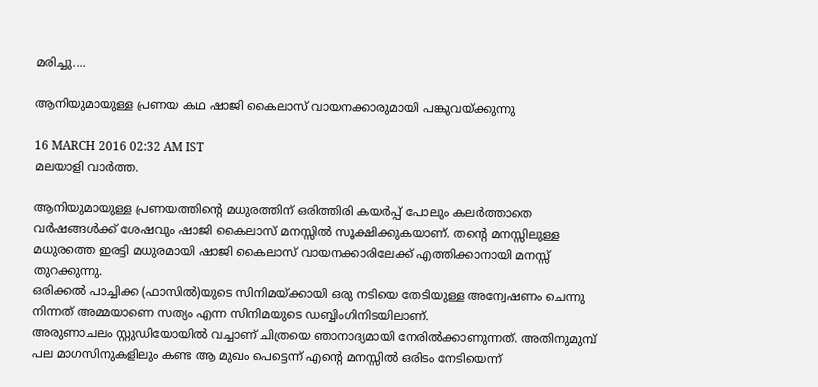മരിച്ചു....

ആനിയുമായുള്ള പ്രണയ കഥ ഷാജി കൈലാസ് വായനക്കാരുമായി പങ്കുവയ്ക്കുന്നു

16 MARCH 2016 02:32 AM IST
മലയാളി വാര്‍ത്ത.

ആനിയുമായുള്ള പ്രണയത്തിന്റെ മധുരത്തിന് ഒരിത്തിരി കയര്‍പ്പ് പോലും കലര്‍ത്താതെ വര്‍ഷങ്ങള്‍ക്ക് ശേഷവും ഷാജി കൈലാസ് മനസ്സില്‍ സൂക്ഷിക്കുകയാണ്. തന്റെ മനസ്സിലുള്ള മധുരത്തെ ഇരട്ടി മധുരമായി ഷാജി കൈലാസ് വായനക്കാരിലേക്ക് എത്തിക്കാനായി മനസ്സ് തുറക്കുന്നു.
ഒരിക്കല്‍ പാച്ചിക്ക (ഫാസില്‍)യുടെ സിനിമയ്ക്കായി ഒരു നടിയെ തേടിയുള്ള അന്വേഷണം ചെന്നു നിന്നത് അമ്മയാണെ സത്യം എന്ന സിനിമയുടെ ഡബ്ബിംഗിനിടയിലാണ്.
അരുണാചലം സ്റ്റുഡിയോയില്‍ വച്ചാണ് ചിത്രയെ ഞാനാദ്യമായി നേരില്‍ക്കാണുന്നത്. അതിനുമുമ്പ് പല മാഗസിനുകളിലും കണ്ട ആ മുഖം പെട്ടെന്ന് എന്റെ മനസ്സില്‍ ഒരിടം നേടിയെന്ന്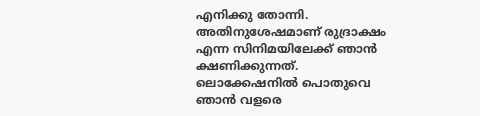എനിക്കു തോന്നി.
അതിനുശേഷമാണ് രുദ്രാക്ഷം എന്ന സിനിമയിലേക്ക് ഞാന്‍ ക്ഷണിക്കുന്നത്. ലൊക്കേഷനില്‍ പൊതുവെ ഞാന്‍ വളരെ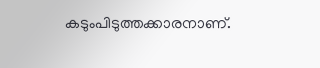കടുംപിടുത്തക്കാരനാണ്.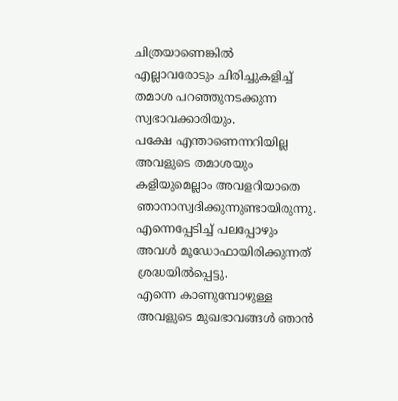ചിത്രയാണെങ്കില്‍ എല്ലാവരോടും ചിരിച്ചുകളിച്ച് തമാശ പറഞ്ഞുനടക്കുന്ന സ്വഭാവക്കാരിയും.
പക്ഷേ എന്താണെന്നറിയില്ല അവളുടെ തമാശയും കളിയുമെല്ലാം അവളറിയാതെ ഞാനാസ്വദിക്കുന്നുണ്ടായിരുന്നു. എന്നെപ്പേടിച്ച് പലപ്പോഴും അവള്‍ മൂഡോഫായിരിക്കുന്നത് ശ്രദ്ധയില്‍പ്പെട്ടു.
എന്നെ കാണുമ്പോഴുള്ള അവളുടെ മുഖഭാവങ്ങള്‍ ഞാന്‍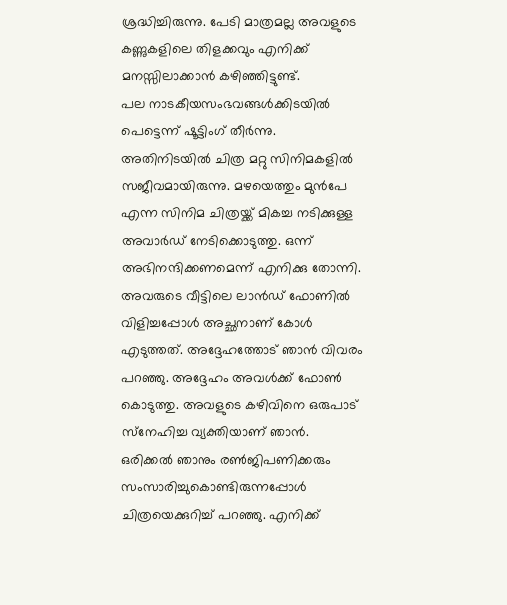ശ്രദ്ധിച്ചിരുന്നു. പേടി മാത്രമല്ല അവളുടെ കണ്ണുകളിലെ തിളക്കവും എനിക്ക് മനസ്സിലാക്കാന്‍ കഴിഞ്ഞിട്ടുണ്ട്.
പല നാടകീയസംഭവങ്ങള്‍ക്കിടയില്‍ പെട്ടെന്ന് ഷൂട്ടിംഗ് തീര്‍ന്നു.
അതിനിടയില്‍ ചിത്ര മറ്റു സിനിമകളില്‍ സജീവമായിരുന്നു. മഴയെത്തും മുന്‍പേ എന്ന സിനിമ ചിത്രയ്ക്ക് മികച്ച നടിക്കുള്ള അവാര്‍ഡ് നേടിക്കൊടുത്തു. ഒന്ന് അഭിനന്ദിക്കണമെന്ന് എനിക്കു തോന്നി.
അവരുടെ വീട്ടിലെ ലാന്‍ഡ് ഫോണില്‍ വിളിച്ചപ്പോള്‍ അച്ഛനാണ് കോള്‍ എടുത്തത്. അദ്ദേഹത്തോട് ഞാന്‍ വിവരം പറഞ്ഞു. അദ്ദേഹം അവള്‍ക്ക് ഫോണ്‍ കൊടുത്തു. അവളുടെ കഴിവിനെ ഒരുപാട് സ്‌നേഹിച്ച വ്യക്തിയാണ് ഞാന്‍.
ഒരിക്കല്‍ ഞാനും രണ്‍ജിപണിക്കരും സംസാരിച്ചുകൊണ്ടിരുന്നപ്പോള്‍ ചിത്രയെക്കുറിച്ച് പറഞ്ഞു. എനിക്ക്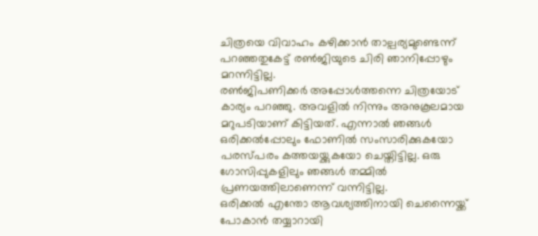ചിത്രയെ വിവാഹം കഴിക്കാന്‍ താല്പര്യമുണ്ടെന്ന് പറഞ്ഞതുകേട്ട് രണ്‍ജിയുടെ ചിരി ഞാനിപ്പോഴും മറന്നിട്ടില്ല.
രണ്‍ജിപണിക്കര്‍ അപ്പോള്‍ത്തന്നെ ചിത്രയോട് കാര്യം പറഞ്ഞു. അവളില്‍ നിന്നും അനുകൂലമായ മറുപടിയാണ് കിട്ടിയത്. എന്നാല്‍ ഞങ്ങള്‍ ഒരിക്കല്‍പ്പോലും ഫോണില്‍ സംസാരിക്കുകയോ പരസ്പരം കത്തയയ്ക്കുകയോ ചെയ്തിട്ടില്ല. ഒരു ഗോസിപ്പുകളിലും ഞങ്ങള്‍ തമ്മില്‍ പ്രണയത്തിലാണെന്ന് വന്നിട്ടില്ല.
ഒരിക്കല്‍ എന്തോ ആവശ്യത്തിനായി ചെന്നൈയ്ക്ക് പോകാന്‍ തയ്യാറായി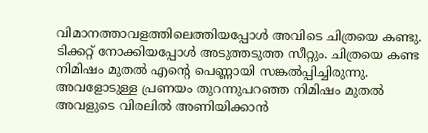വിമാനത്താവളത്തിലെത്തിയപ്പോള്‍ അവിടെ ചിത്രയെ കണ്ടു. ടിക്കറ്റ് നോക്കിയപ്പോള്‍ അടുത്തടുത്ത സീറ്റും. ചിത്രയെ കണ്ട നിമിഷം മുതല്‍ എന്റെ പെണ്ണായി സങ്കല്‍പ്പിച്ചിരുന്നു.
അവളോടുള്ള പ്രണയം തുറന്നുപറഞ്ഞ നിമിഷം മുതല്‍ അവളുടെ വിരലില്‍ അണിയിക്കാന്‍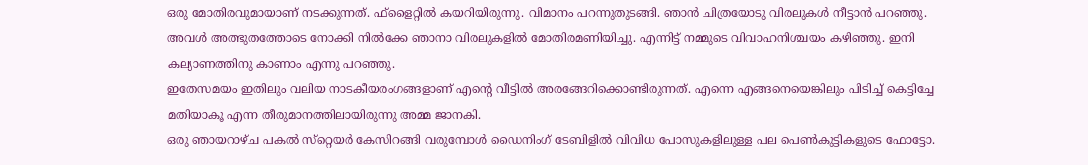ഒരു മോതിരവുമായാണ് നടക്കുന്നത്. ഫ്‌ളൈറ്റില്‍ കയറിയിരുന്നു. വിമാനം പറന്നുതുടങ്ങി. ഞാന്‍ ചിത്രയോടു വിരലുകള്‍ നീട്ടാന്‍ പറഞ്ഞു.
അവള്‍ അത്ഭുതത്തോടെ നോക്കി നില്‍ക്കേ ഞാനാ വിരലുകളില്‍ മോതിരമണിയിച്ചു. എന്നിട്ട് നമ്മുടെ വിവാഹനിശ്ചയം കഴിഞ്ഞു. ഇനി കല്യാണത്തിനു കാണാം എന്നു പറഞ്ഞു.
ഇതേസമയം ഇതിലും വലിയ നാടകീയരംഗങ്ങളാണ് എന്റെ വീട്ടില്‍ അരങ്ങേറിക്കൊണ്ടിരുന്നത്. എന്നെ എങ്ങനെയെങ്കിലും പിടിച്ച് കെട്ടിച്ചേ മതിയാകൂ എന്ന തീരുമാനത്തിലായിരുന്നു അമ്മ ജാനകി.
ഒരു ഞായറാഴ്ച പകല്‍ സ്‌റ്റെയര്‍ കേസിറങ്ങി വരുമ്പോള്‍ ഡൈനിംഗ് ടേബിളില്‍ വിവിധ പോസുകളിലുള്ള പല പെണ്‍കുട്ടികളുടെ ഫോട്ടോ.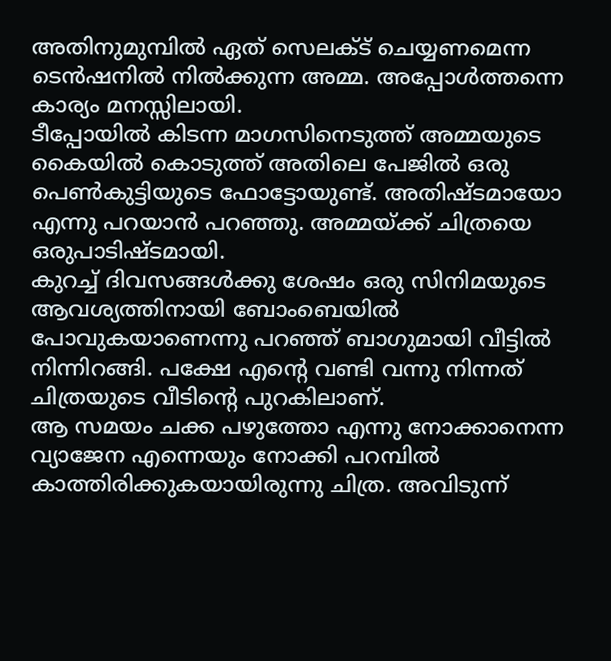അതിനുമുമ്പില്‍ ഏത് സെലക്ട് ചെയ്യണമെന്ന ടെന്‍ഷനില്‍ നില്‍ക്കുന്ന അമ്മ. അപ്പോള്‍ത്തന്നെ കാര്യം മനസ്സിലായി.
ടീപ്പോയില്‍ കിടന്ന മാഗസിനെടുത്ത് അമ്മയുടെ കൈയില്‍ കൊടുത്ത് അതിലെ പേജില്‍ ഒരു പെണ്‍കുട്ടിയുടെ ഫോട്ടോയുണ്ട്. അതിഷ്ടമായോ എന്നു പറയാന്‍ പറഞ്ഞു. അമ്മയ്ക്ക് ചിത്രയെ ഒരുപാടിഷ്ടമായി.
കുറച്ച് ദിവസങ്ങള്‍ക്കു ശേഷം ഒരു സിനിമയുടെ ആവശ്യത്തിനായി ബോംബെയില്‍ പോവുകയാണെന്നു പറഞ്ഞ് ബാഗുമായി വീട്ടില്‍ നിന്നിറങ്ങി. പക്ഷേ എന്റെ വണ്ടി വന്നു നിന്നത് ചിത്രയുടെ വീടിന്റെ പുറകിലാണ്.
ആ സമയം ചക്ക പഴുത്തോ എന്നു നോക്കാനെന്ന വ്യാജേന എന്നെയും നോക്കി പറമ്പില്‍ കാത്തിരിക്കുകയായിരുന്നു ചിത്ര. അവിടുന്ന്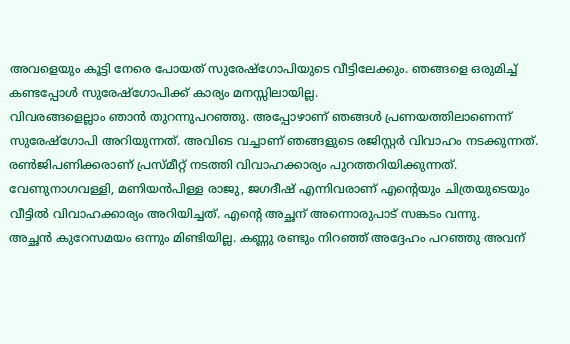അവളെയും കൂട്ടി നേരെ പോയത് സുരേഷ്‌ഗോപിയുടെ വീട്ടിലേക്കും. ഞങ്ങളെ ഒരുമിച്ച് കണ്ടപ്പോള്‍ സുരേഷ്‌ഗോപിക്ക് കാര്യം മനസ്സിലായില്ല.
വിവരങ്ങളെല്ലാം ഞാന്‍ തുറന്നുപറഞ്ഞു. അപ്പോഴാണ് ഞങ്ങള്‍ പ്രണയത്തിലാണെന്ന് സുരേഷ്‌ഗോപി അറിയുന്നത്. അവിടെ വച്ചാണ് ഞങ്ങളുടെ രജിസ്റ്റര്‍ വിവാഹം നടക്കുന്നത്.
രണ്‍ജിപണിക്കരാണ് പ്രസ്മീറ്റ് നടത്തി വിവാഹക്കാര്യം പുറത്തറിയിക്കുന്നത്. വേണുനാഗവള്ളി, മണിയന്‍പിള്ള രാജു, ജഗദീഷ് എന്നിവരാണ് എന്റെയും ചിത്രയുടെയും വീട്ടില്‍ വിവാഹക്കാര്യം അറിയിച്ചത്. എന്റെ അച്ഛന് അന്നൊരുപാട് സങ്കടം വന്നു.
അച്ഛന്‍ കുറേസമയം ഒന്നും മിണ്ടിയില്ല. കണ്ണു രണ്ടും നിറഞ്ഞ് അദ്ദേഹം പറഞ്ഞു അവന്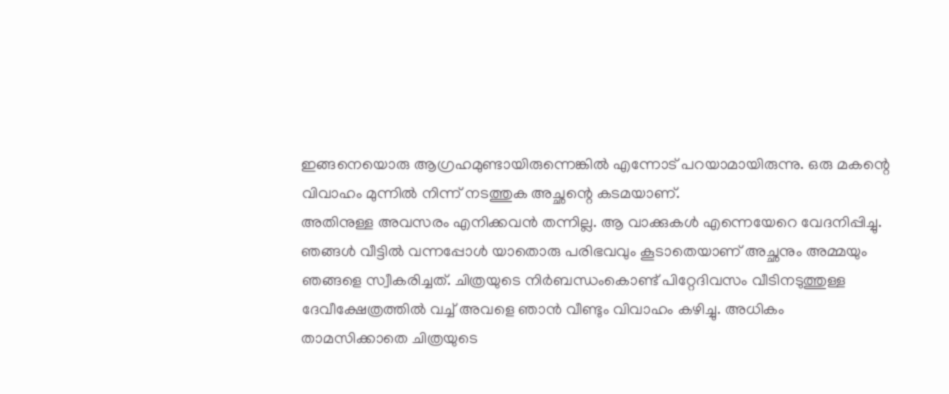ഇങ്ങനെയൊരു ആഗ്രഹമുണ്ടായിരുന്നെങ്കില്‍ എന്നോട് പറയാമായിരുന്നു. ഒരു മകന്റെ വിവാഹം മുന്നില്‍ നിന്ന് നടത്തുക അച്ഛന്റെ കടമയാണ്.
അതിനുള്ള അവസരം എനിക്കവന്‍ തന്നില്ല. ആ വാക്കുകള്‍ എന്നെയേറെ വേദനിപ്പിച്ചു.
ഞങ്ങള്‍ വീട്ടില്‍ വന്നപ്പോള്‍ യാതൊരു പരിഭവവും കൂടാതെയാണ് അച്ഛനും അമ്മയും ഞങ്ങളെ സ്വീകരിച്ചത്. ചിത്രയുടെ നിര്‍ബന്ധംകൊണ്ട് പിറ്റേദിവസം വീടിനടുത്തുള്ള ദേവീക്ഷേത്രത്തില്‍ വച്ച് അവളെ ഞാന്‍ വീണ്ടും വിവാഹം കഴിച്ചു. അധികം താമസിക്കാതെ ചിത്രയുടെ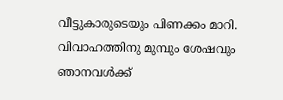വീട്ടുകാരുടെയും പിണക്കം മാറി.
വിവാഹത്തിനു മുമ്പും ശേഷവും ഞാനവള്‍ക്ക്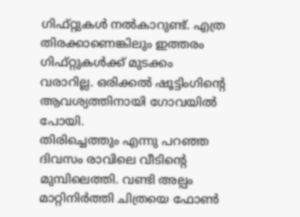ഗിഫ്റ്റുകള്‍ നല്‍കാറുണ്ട്. എത്ര തിരക്കാണെങ്കിലും ഇത്തരം ഗിഫ്റ്റുകള്‍ക്ക് മുടക്കം വരാറില്ല. ഒരിക്കല്‍ ഷൂട്ടിംഗിന്റെ ആവശ്യത്തിനായി ഗോവയില്‍ പോയി.
തിരിച്ചെത്തും എന്നു പറഞ്ഞ ദിവസം രാവിലെ വീടിന്റെ മുമ്പിലെത്തി. വണ്ടി അല്പം മാറ്റിനിര്‍ത്തി ചിത്രയെ ഫോണ്‍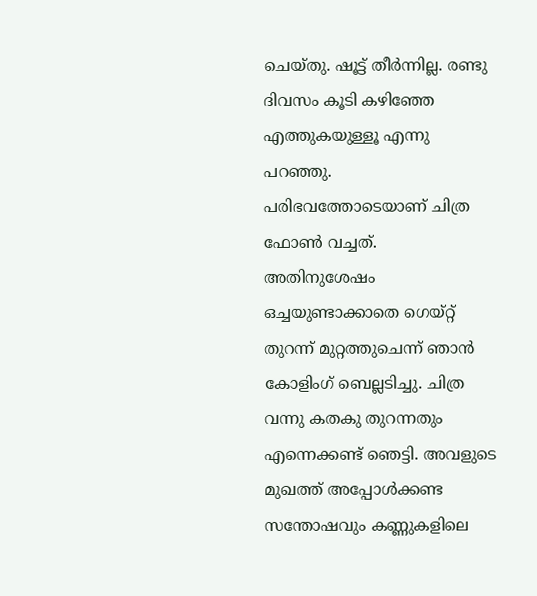ചെയ്തു. ഷൂട്ട് തീര്‍ന്നില്ല. രണ്ടു ദിവസം കൂടി കഴിഞ്ഞേ എത്തുകയുള്ളൂ എന്നു പറഞ്ഞു. പരിഭവത്തോടെയാണ് ചിത്ര ഫോണ്‍ വച്ചത്.
അതിനുശേഷം ഒച്ചയുണ്ടാക്കാതെ ഗെയ്റ്റ് തുറന്ന് മുറ്റത്തുചെന്ന് ഞാന്‍ കോളിംഗ് ബെല്ലടിച്ചു. ചിത്ര വന്നു കതകു തുറന്നതും എന്നെക്കണ്ട് ഞെട്ടി. അവളുടെ മുഖത്ത് അപ്പോള്‍ക്കണ്ട സന്തോഷവും കണ്ണുകളിലെ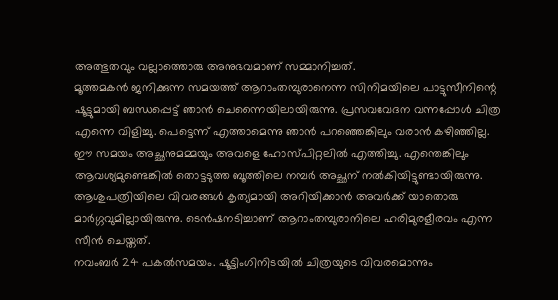അത്ഭുതവും വല്ലാത്തൊരു അനുഭവമാണ് സമ്മാനിച്ചത്.
മൂത്തമകന്‍ ജനിക്കുന്ന സമയത്ത് ആറാംതമ്പുരാനെന്ന സിനിമയിലെ പാട്ടുസീനിന്റെ ഷൂട്ടുമായി ബന്ധപ്പെട്ട് ഞാന്‍ ചെന്നൈയിലായിരുന്നു. പ്രസവവേദന വന്നപ്പോള്‍ ചിത്ര എന്നെ വിളിച്ചു. പെട്ടെന്ന് എത്താമെന്നു ഞാന്‍ പറഞ്ഞെങ്കിലും വരാന്‍ കഴിഞ്ഞില്ല.
ഈ സമയം അച്ഛനുമമ്മയും അവളെ ഹോസ്പിറ്റലില്‍ എത്തിച്ചു. എന്തെങ്കിലും ആവശ്യമുണ്ടെങ്കില്‍ തൊട്ടടുത്ത ബൂത്തിലെ നമ്പര്‍ അച്ഛന് നല്‍കിയിട്ടുണ്ടായിരുന്നു. ആശുപത്രിയിലെ വിവരങ്ങള്‍ കൃത്യമായി അറിയിക്കാന്‍ അവര്‍ക്ക് യാതൊരു മാര്‍ഗ്ഗവുമില്ലായിരുന്നു. ടെന്‍ഷനടിച്ചാണ് ആറാംതമ്പുരാനിലെ ഹരിമുരളീരവം എന്ന സീന്‍ ചെയ്തത്.
നവംബര്‍ 24 പകല്‍സമയം. ഷൂട്ടിംഗിനിടയില്‍ ചിത്രയുടെ വിവരമൊന്നും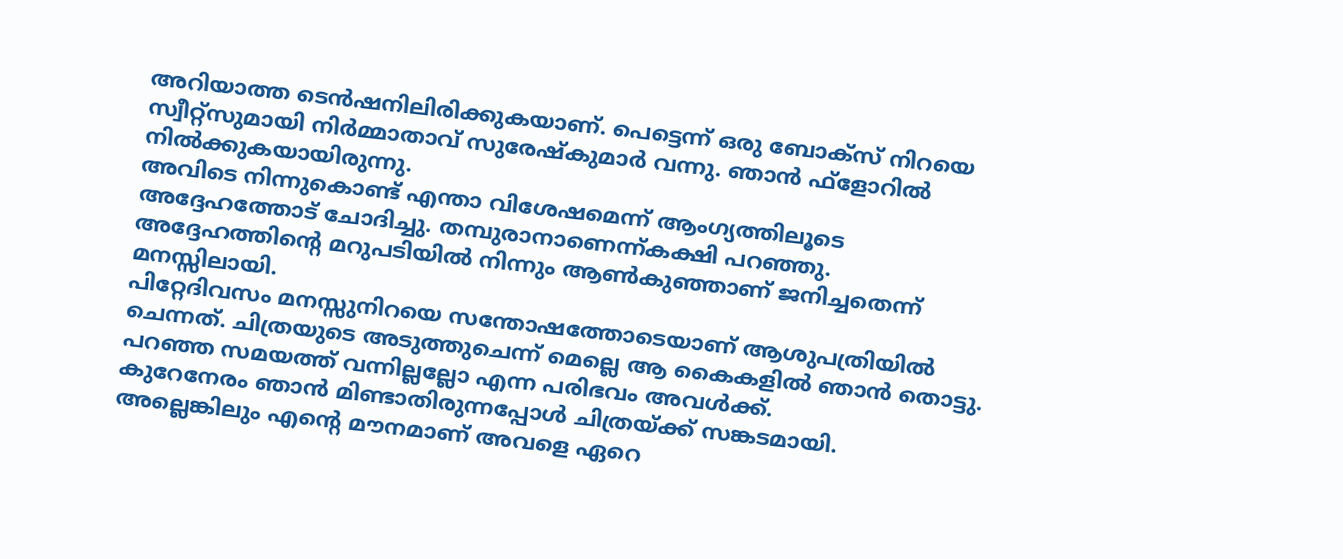അറിയാത്ത ടെന്‍ഷനിലിരിക്കുകയാണ്. പെട്ടെന്ന് ഒരു ബോക്‌സ് നിറയെ സ്വീറ്റ്‌സുമായി നിര്‍മ്മാതാവ് സുരേഷ്‌കുമാര്‍ വന്നു. ഞാന്‍ ഫ്‌ളോറില്‍ നില്‍ക്കുകയായിരുന്നു.
അവിടെ നിന്നുകൊണ്ട് എന്താ വിശേഷമെന്ന് ആംഗ്യത്തിലൂടെ അദ്ദേഹത്തോട് ചോദിച്ചു. തമ്പുരാനാണെന്ന്കക്ഷി പറഞ്ഞു. അദ്ദേഹത്തിന്റെ മറുപടിയില്‍ നിന്നും ആണ്‍കുഞ്ഞാണ് ജനിച്ചതെന്ന് മനസ്സിലായി.
പിറ്റേദിവസം മനസ്സുനിറയെ സന്തോഷത്തോടെയാണ് ആശുപത്രിയില്‍ ചെന്നത്. ചിത്രയുടെ അടുത്തുചെന്ന് മെല്ലെ ആ കൈകളില്‍ ഞാന്‍ തൊട്ടു. പറഞ്ഞ സമയത്ത് വന്നില്ലല്ലോ എന്ന പരിഭവം അവള്‍ക്ക്.
കുറേനേരം ഞാന്‍ മിണ്ടാതിരുന്നപ്പോള്‍ ചിത്രയ്ക്ക് സങ്കടമായി. അല്ലെങ്കിലും എന്റെ മൗനമാണ് അവളെ ഏറെ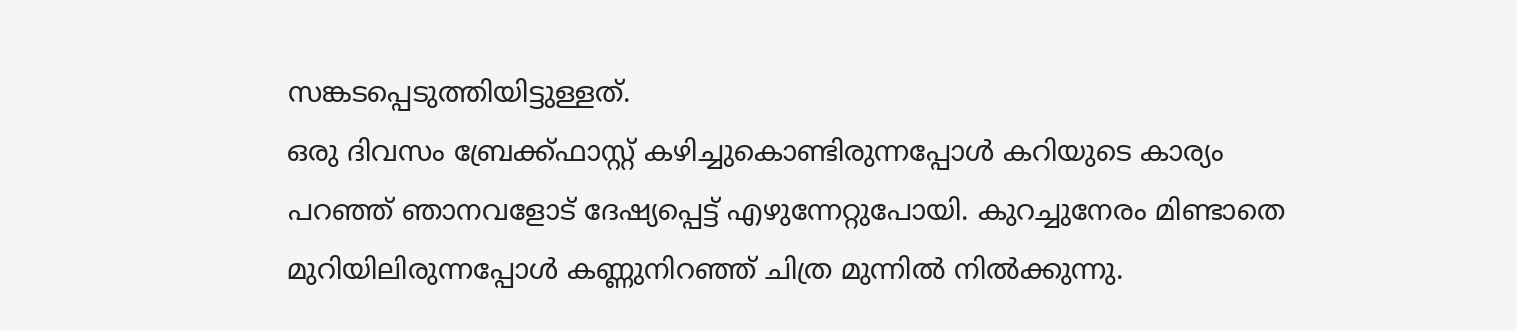സങ്കടപ്പെടുത്തിയിട്ടുള്ളത്.
ഒരു ദിവസം ബ്രേക്ക്ഫാസ്റ്റ് കഴിച്ചുകൊണ്ടിരുന്നപ്പോള്‍ കറിയുടെ കാര്യം പറഞ്ഞ് ഞാനവളോട് ദേഷ്യപ്പെട്ട് എഴുന്നേറ്റുപോയി. കുറച്ചുനേരം മിണ്ടാതെ മുറിയിലിരുന്നപ്പോള്‍ കണ്ണുനിറഞ്ഞ് ചിത്ര മുന്നില്‍ നില്‍ക്കുന്നു.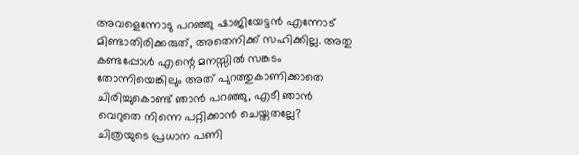അവളെന്നോടു പറഞ്ഞു ഷാജിയേട്ടന്‍ എന്നോട് മിണ്ടാതിരിക്കരുത്, അതെനിക്ക് സഹിക്കില്ല. അതു കണ്ടപ്പോള്‍ എന്റെ മനസ്സില്‍ സങ്കടം തോന്നിയെങ്കിലും അത് പുറത്തുകാണിക്കാതെ ചിരിച്ചുകൊണ്ട് ഞാന്‍ പറഞ്ഞു, എടീ ഞാന്‍ വെറുതെ നിന്നെ പറ്റിക്കാന്‍ ചെയ്തതല്ലേ?
ചിത്രയുടെ പ്രധാന പണി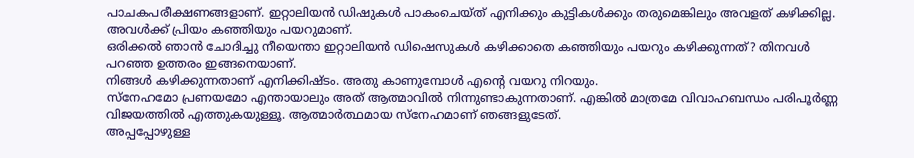പാചകപരീക്ഷണങ്ങളാണ്. ഇറ്റാലിയന്‍ ഡിഷുകള്‍ പാകംചെയ്ത് എനിക്കും കുട്ടികള്‍ക്കും തരുമെങ്കിലും അവളത് കഴിക്കില്ല. അവള്‍ക്ക് പ്രിയം കഞ്ഞിയും പയറുമാണ്.
ഒരിക്കല്‍ ഞാന്‍ ചോദിച്ചു നീയെന്താ ഇറ്റാലിയന്‍ ഡിഷെസുകള്‍ കഴിക്കാതെ കഞ്ഞിയും പയറും കഴിക്കുന്നത്? തിനവള്‍ പറഞ്ഞ ഉത്തരം ഇങ്ങനെയാണ്.
നിങ്ങള്‍ കഴിക്കുന്നതാണ് എനിക്കിഷ്ടം. അതു കാണുമ്പോള്‍ എന്റെ വയറു നിറയും.
സ്‌നേഹമോ പ്രണയമോ എന്തായാലും അത് ആത്മാവില്‍ നിന്നുണ്ടാകുന്നതാണ്. എങ്കില്‍ മാത്രമേ വിവാഹബന്ധം പരിപൂര്‍ണ്ണ വിജയത്തില്‍ എത്തുകയുള്ളൂ. ആത്മാര്‍ത്ഥമായ സ്‌നേഹമാണ് ഞങ്ങളുടേത്.
അപ്പപ്പോഴുള്ള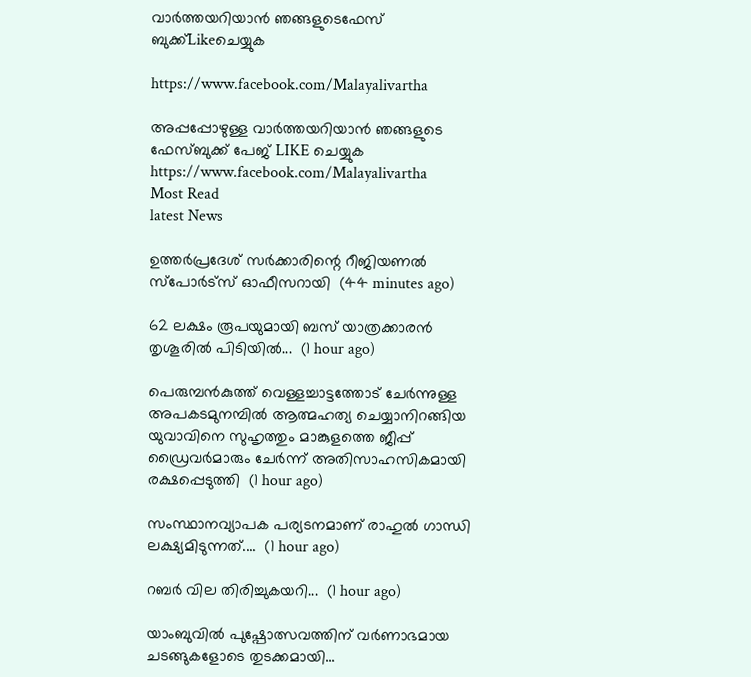വാര്‍ത്തയറിയാന്‍ ഞങ്ങളുടെഫേസ്‌ ബുക്ക്‌Likeചെയ്യുക

https://www.facebook.com/Malayalivartha

അപ്പപ്പോഴുള്ള വാര്‍ത്തയറിയാന്‍ ഞങ്ങളുടെ ഫേസ്‌ബുക്ക്‌ പേജ് LIKE ചെയ്യുക
https://www.facebook.com/Malayalivartha
Most Read
latest News

ഉത്തർപ്രദേശ് സർക്കാരിന്റെ റീജിയണൽ സ്പോർട്സ് ഓഫീസറായി  (44 minutes ago)

62 ലക്ഷം രൂപയുമായി ബസ് യാത്രക്കാരൻ തൃശൂരിൽ പിടിയിൽ...  (1 hour ago)

പെരുമ്പൻകുത്ത് വെള്ളച്ചാട്ടത്തോട് ചേർന്നുള്ള അപകടമുനമ്പിൽ ആത്മഹത്യ ചെയ്യാനിറങ്ങിയ യുവാവിനെ സുഹൃത്തും മാങ്കുളത്തെ ജീപ്പ് ഡ്രൈവർമാരും ചേർന്ന് അതിസാഹസികമായി രക്ഷപ്പെടുത്തി  (1 hour ago)

സംസ്ഥാനവ്യാപക പര്യടനമാണ് രാഹുൽ ഗാന്ധി ലക്ഷ്യമിടുന്നത്....  (1 hour ago)

റബർ വില തിരിച്ചുകയറി...  (1 hour ago)

യാംബുവിൽ പുഷ്പോത്സവത്തിന് വർണാഭമായ ചടങ്ങുകളോടെ തുടക്കമായി...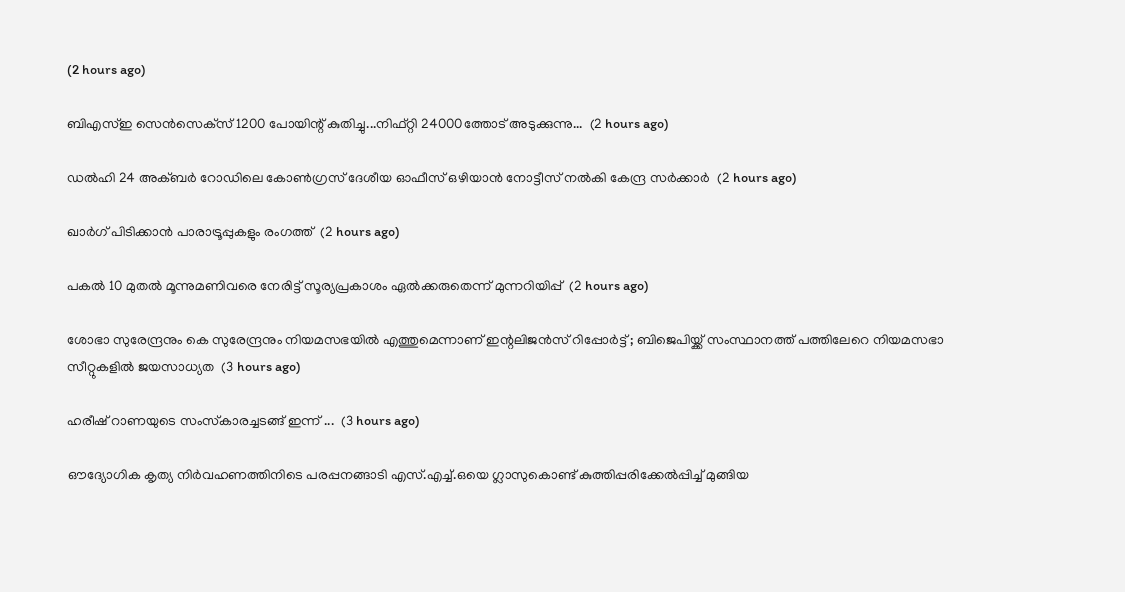(2 hours ago)

ബിഎസ്ഇ സെൻസെക്‌സ് 1200 പോയിന്റ് കുതിച്ചു...നിഫ്റ്റി 24000ത്തോട് അടുക്കുന്നു...  (2 hours ago)

ഡൽഹി 24 അക്ബർ റോഡിലെ കോൺഗ്രസ് ദേശീയ ഓഫീസ് ഒഴിയാൻ നോട്ടീസ് നൽകി കേന്ദ്ര സർക്കാർ  (2 hours ago)

ഖാര്‍ഗ് പിടിക്കാന്‍ പാരാട്രൂപ്പുകളും രംഗത്ത്  (2 hours ago)

പകൽ 10 മുതൽ മൂന്നുമണിവരെ നേരിട്ട് സൂര്യപ്രകാശം ഏൽക്കരുതെന്ന് മുന്നറിയിപ്പ്  (2 hours ago)

ശോഭാ സുരേന്ദ്രനും കെ സുരേന്ദ്രനും നിയമസഭയില്‍ എത്തുമെന്നാണ് ഇന്റലിജന്‍സ് റിപ്പോര്‍ട്ട് ; ബിജെപിയ്ക്ക് സംസ്ഥാനത്ത് പത്തിലേറെ നിയമസഭാ സീറ്റുകളിൽ ജയസാധ്യത  (3 hours ago)

ഹരീഷ് റാണയുടെ സംസ്‌കാരച്ചടങ്ങ് ഇന്ന് ...  (3 hours ago)

ഔദ്യോഗിക കൃത്യ നിർവഹണത്തിനിടെ പരപ്പനങ്ങാടി എസ്.എച്ച്.ഒയെ ഗ്ലാസുകൊണ്ട് കുത്തിപ്പരിക്കേൽപ്പിച്ച് മുങ്ങിയ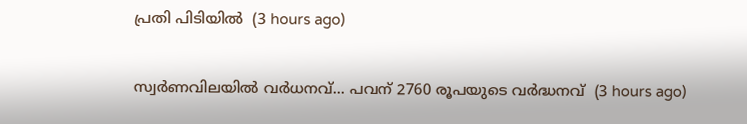പ്രതി പിടിയിൽ  (3 hours ago)

സ്വര്‍ണവിലയില്‍ വര്‍ധനവ്... പവന് 2760 രൂപയുടെ വർദ്ധനവ്  (3 hours ago)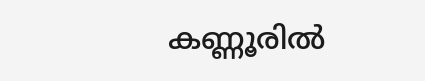കണ്ണൂരിൽ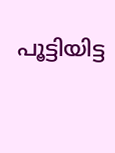പൂട്ടിയിട്ട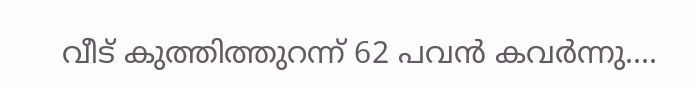വീട് കുത്തിത്തുറന്ന് 62 പവൻ കവർന്നു....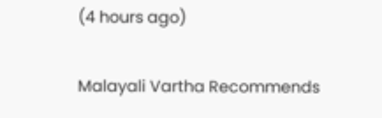(4 hours ago)

Malayali Vartha Recommends